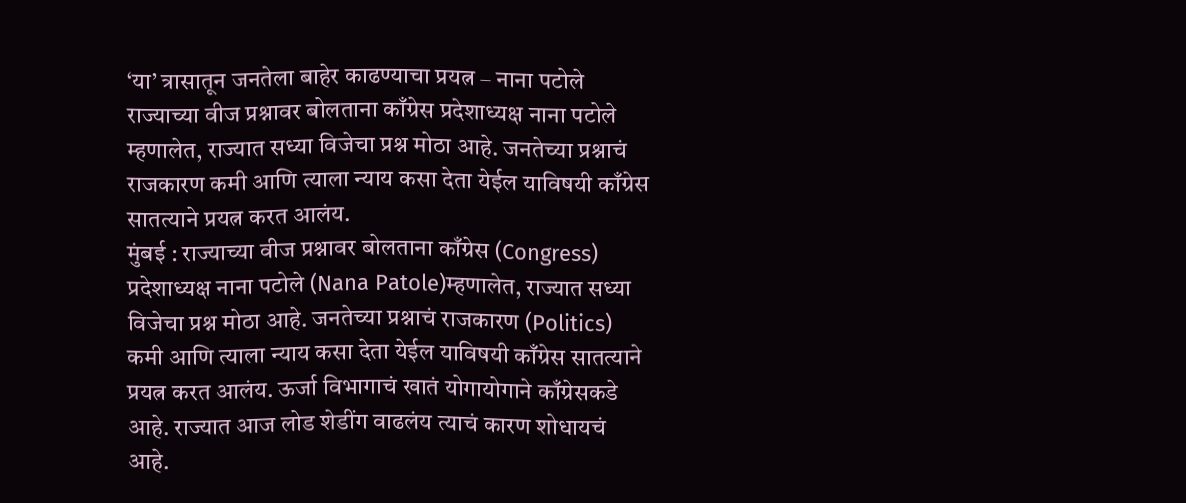‘या’ त्रासातून जनतेला बाहेर काढण्याचा प्रयत्न – नाना पटोले
राज्याच्या वीज प्रश्नावर बोलताना काँग्रेस प्रदेशाध्यक्ष नाना पटोले म्हणालेत, राज्यात सध्या विजेचा प्रश्न मोठा आहे. जनतेच्या प्रश्नाचं राजकारण कमी आणि त्याला न्याय कसा देता येईल याविषयी काँग्रेस सातत्याने प्रयत्न करत आलंय.
मुंबई : राज्याच्या वीज प्रश्नावर बोलताना काँग्रेस (Congress) प्रदेशाध्यक्ष नाना पटोले (Nana Patole)म्हणालेत, राज्यात सध्या विजेचा प्रश्न मोठा आहे. जनतेच्या प्रश्नाचं राजकारण (Politics) कमी आणि त्याला न्याय कसा देता येईल याविषयी काँग्रेस सातत्याने प्रयत्न करत आलंय. ऊर्जा विभागाचं खातं योगायोगाने काँग्रेसकडे आहे. राज्यात आज लोड शेडींग वाढलंय त्याचं कारण शोधायचं आहे.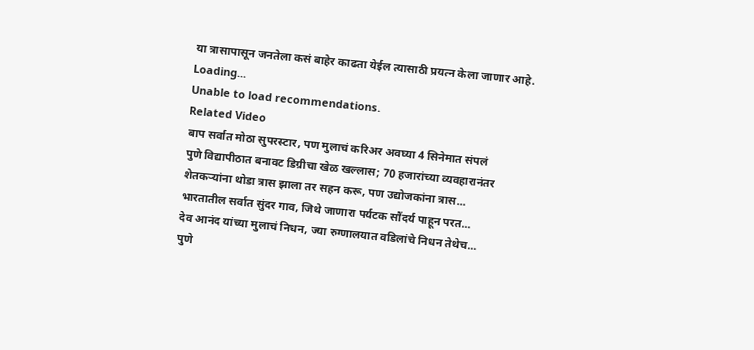या त्रासापासून जनतेला कसं बाहेर काढता येईल त्यासाठी प्रयत्न केला जाणार आहे.
Loading...
Unable to load recommendations.
Related Video
बाप सर्वात मोठा सुपरस्टार, पण मुलाचं करिअर अवघ्या 4 सिनेमात संपलं
पुणे विद्यापीठात बनावट डिग्रीचा खेळ खल्लास; 70 हजारांच्या व्यवहारानंतर
शेतकऱ्यांना थोडा त्रास झाला तर सहन करू, पण उद्योजकांना त्रास...
भारतातील सर्वात सुंदर गाव, जिथे जाणारा पर्यटक सौंदर्य पाहून परत...
देव आनंद यांच्या मुलाचं निधन, ज्या रुग्णालयात वडिलांचे निधन तेथेच...
पुणे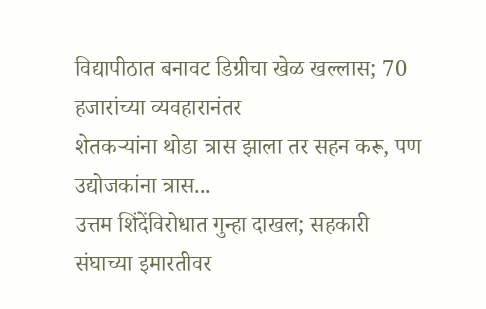विद्यापीठात बनावट डिग्रीचा खेळ खल्लास; 70 हजारांच्या व्यवहारानंतर
शेतकऱ्यांना थोडा त्रास झाला तर सहन करू, पण उद्योजकांना त्रास...
उत्तम शिंदेंविरोधात गुन्हा दाखल; सहकारी संघाच्या इमारतीवर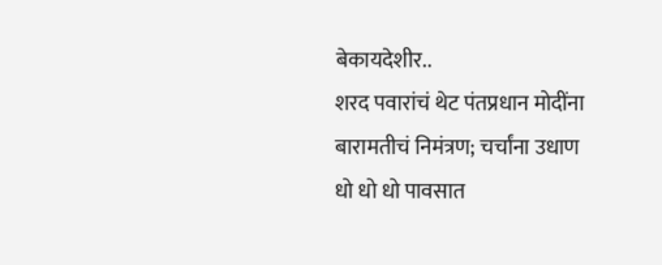बेकायदेशीर..
शरद पवारांचं थेट पंतप्रधान मोदींना बारामतीचं निमंत्रण; चर्चांना उधाण
धो धो धो पावसात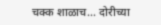चक्क शाळाच... दोरीच्या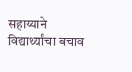सहाय्याने विद्यार्थ्यांचा बचाव